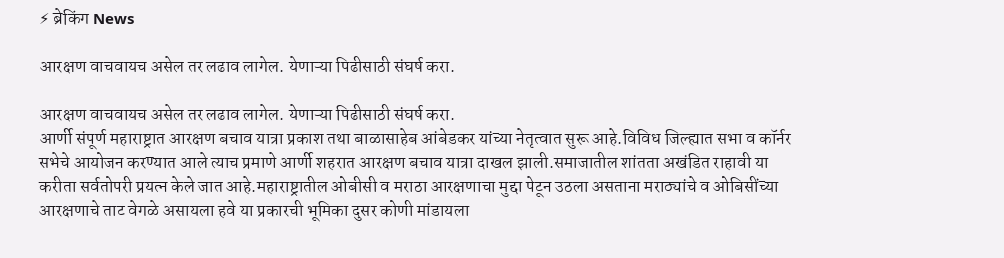⚡ ब्रेकिंग News

आरक्षण वाचवायच असेल तर लढाव लागेल. येणाऱ्या पिढीसाठी संघर्ष करा.

आरक्षण वाचवायच असेल तर लढाव लागेल. येणाऱ्या पिढीसाठी संघर्ष करा.
आर्णी संपूर्ण महाराष्ट्रात आरक्षण बचाव यात्रा प्रकाश तथा बाळासाहेब आंबेडकर यांच्या नेतृत्वात सुरू आहे.विविध जिल्ह्यात सभा व कॉर्नर सभेचे आयोजन करण्यात आले त्याच प्रमाणे आर्णी शहरात आरक्षण बचाव यात्रा दाखल झाली.समाजातील शांतता अखंडित राहावी या करीता सर्वतोपरी प्रयत्न केले जात आहे.महाराष्ट्रातील ओबीसी व मराठा आरक्षणाचा मुद्दा पेटून उठला असताना मराठ्यांचे व ओबिसींच्या आरक्षणाचे ताट वेगळे असायला हवे या प्रकारची भूमिका दुसर कोणी मांडायला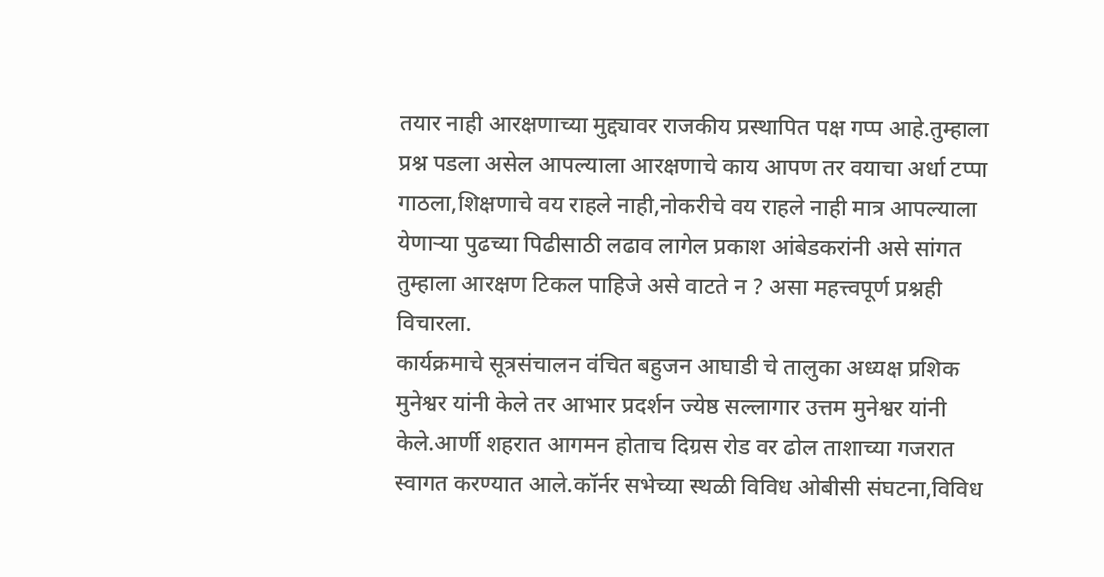तयार नाही आरक्षणाच्या मुद्द्यावर राजकीय प्रस्थापित पक्ष गप्प आहे.तुम्हाला प्रश्न पडला असेल आपल्याला आरक्षणाचे काय आपण तर वयाचा अर्धा टप्पा गाठला,शिक्षणाचे वय राहले नाही,नोकरीचे वय राहले नाही मात्र आपल्याला येणाऱ्या पुढच्या पिढीसाठी लढाव लागेल प्रकाश आंबेडकरांनी असे सांगत तुम्हाला आरक्षण टिकल पाहिजे असे वाटते न ? असा महत्त्वपूर्ण प्रश्नही विचारला.
कार्यक्रमाचे सूत्रसंचालन वंचित बहुजन आघाडी चे तालुका अध्यक्ष प्रशिक मुनेश्वर यांनी केले तर आभार प्रदर्शन ज्येष्ठ सल्लागार उत्तम मुनेश्वर यांनी केले.आर्णी शहरात आगमन होताच दिग्रस रोड वर ढोल ताशाच्या गजरात स्वागत करण्यात आले.कॉर्नर सभेच्या स्थळी विविध ओबीसी संघटना,विविध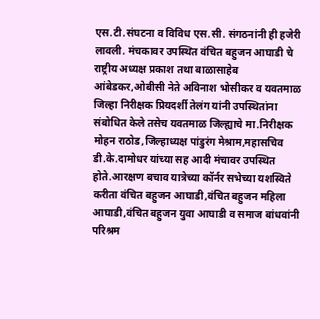एस.टी.संघटना व विविध एस.सी. संगठनांनी ही हजेरी लावली. मंचकावर उपस्थित वंचित बहुजन आघाडी चे राष्ट्रीय अध्यक्ष प्रकाश तथा बाळासाहेब आंबेडकर,ओबीसी नेते अविनाश भोसीकर व यवतमाळ जिल्हा निरीक्षक प्रियदर्शी तेलंग यांनी उपस्थितांना संबोधित केले तसेच यवतमाळ जिल्ह्याचे मा.निरीक्षक मोहन राठोड,जिल्हाध्यक्ष पांडुरंग मेश्राम,महासचिव डी.के.दामोधर यांच्या सह आदी मंचावर उपस्थित होते.आरक्षण बचाव यात्रेच्या कॉर्नर सभेच्या यशस्विते करीता वंचित बहुजन आघाडी,वंचित बहुजन महिला आघाडी,वंचित बहुजन युवा आघाडी व समाज बांधवांनी परिश्रम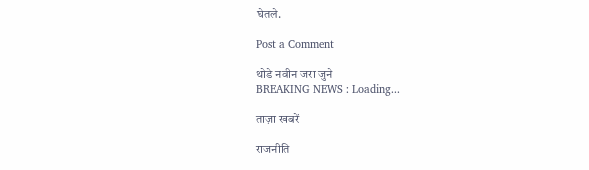घेतले.

Post a Comment

थोडे नवीन जरा जुने
BREAKING NEWS : Loading...

ताज़ा खबरें

राजनीति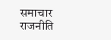समाचार
राजनीति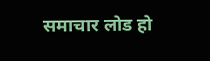समाचार लोड हो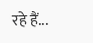रहे हैं...